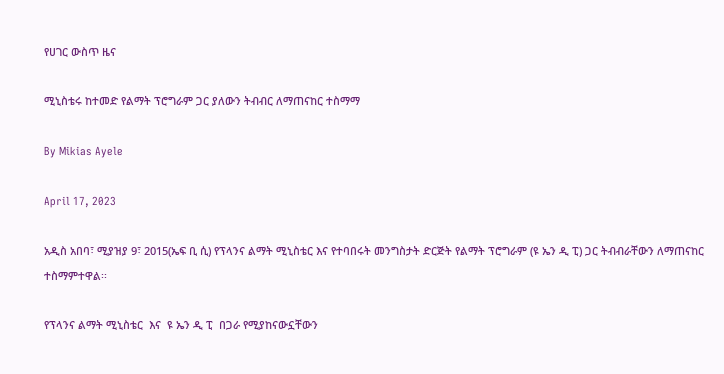የሀገር ውስጥ ዜና

ሚኒስቴሩ ከተመድ የልማት ፕሮግራም ጋር ያለውን ትብብር ለማጠናከር ተስማማ

By Mikias Ayele

April 17, 2023

አዲስ አበባ፣ ሚያዝያ 9፣ 2015(ኤፍ ቢ ሲ) የፕላንና ልማት ሚኒስቴር እና የተባበሩት መንግስታት ድርጅት የልማት ፕሮግራም (ዩ ኤን ዲ ፒ) ጋር ትብብራቸውን ለማጠናከር ተስማምተዋል፡፡

የፕላንና ልማት ሚኒስቴር  እና  ዩ ኤን ዲ ፒ  በጋራ የሚያከናውኗቸውን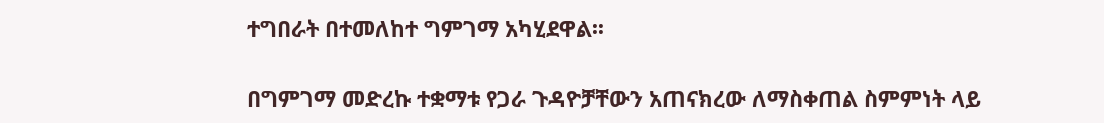ተግበራት በተመለከተ ግምገማ አካሂደዋል፡፡

በግምገማ መድረኩ ተቋማቱ የጋራ ጉዳዮቻቸውን አጠናክረው ለማስቀጠል ስምምነት ላይ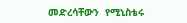መድረሳቸውን  የሚኒስቴሩ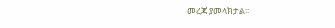መረጃ ያመላክታል፡፡